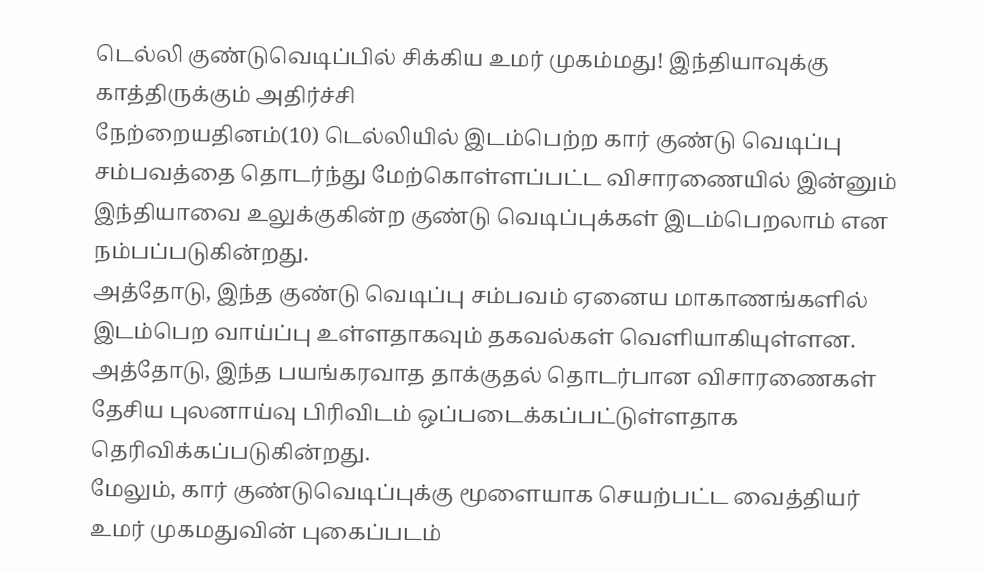டெல்லி குண்டுவெடிப்பில் சிக்கிய உமர் முகம்மது! இந்தியாவுக்கு காத்திருக்கும் அதிர்ச்சி
நேற்றையதினம்(10) டெல்லியில் இடம்பெற்ற கார் குண்டு வெடிப்பு சம்பவத்தை தொடர்ந்து மேற்கொள்ளப்பட்ட விசாரணையில் இன்னும் இந்தியாவை உலுக்குகின்ற குண்டு வெடிப்புக்கள் இடம்பெறலாம் என நம்பப்படுகின்றது.
அத்தோடு, இந்த குண்டு வெடிப்பு சம்பவம் ஏனைய மாகாணங்களில் இடம்பெற வாய்ப்பு உள்ளதாகவும் தகவல்கள் வெளியாகியுள்ளன.
அத்தோடு, இந்த பயங்கரவாத தாக்குதல் தொடர்பான விசாரணைகள் தேசிய புலனாய்வு பிரிவிடம் ஒப்படைக்கப்பட்டுள்ளதாக தெரிவிக்கப்படுகின்றது.
மேலும், கார் குண்டுவெடிப்புக்கு மூளையாக செயற்பட்ட வைத்தியர் உமர் முகமதுவின் புகைப்படம்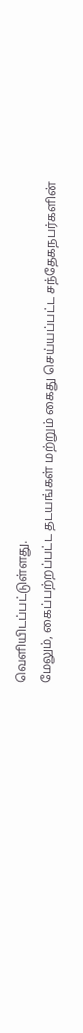வெளியிடப்பட்டுள்ளது.
மேலும், கைப்பற்றப்பட்ட தடயங்கள் மற்றும் கைது செய்யப்பட்ட சந்தேகநபர்களின்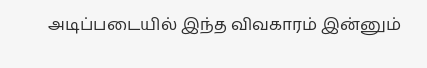அடிப்படையில் இந்த விவகாரம் இன்னும்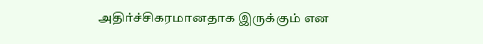அதிர்ச்சிகரமானதாக இருக்கும் என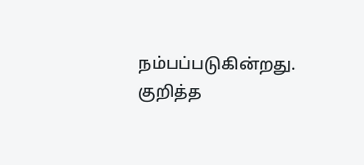நம்பப்படுகின்றது.
குறித்த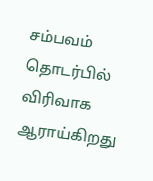சம்பவம் தொடர்பில் விரிவாக ஆராய்கிறது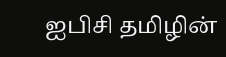ஐபிசி தமிழின்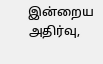இன்றைய அதிர்வு,